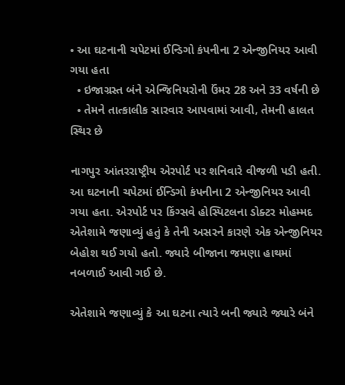• આ ઘટનાની ચપેટમાં ઈન્ડિગો કંપનીના 2 એન્જીનિયર આવી ગયા હતા
  • ઇજાગ્રસ્ત બંને એન્જિનિયરોની ઉંમર 28 અને 33 વર્ષની છે
  • તેમને તાત્કાલીક સારવાર આપવામાં આવી, તેમની હાલત સ્થિર છે

નાગપુર આંતરરાષ્ટ્રીય એરપોર્ટ પર શનિવારે વીજળી પડી હતી. આ ઘટનાની ચપેટમાં ઈન્ડિગો કંપનીના 2 એન્જીનિયર આવી ગયા હતા. એરપોર્ટ પર કિંગ્સવે હોસ્પિટલના ડોક્ટર મોહમ્મદ એતેશામે જણાવ્યું હતું કે તેની અસરને કારણે એક એન્જીનિયર બેહોશ થઈ ગયો હતો. જ્યારે બીજાના જમણા હાથમાં નબળાઈ આવી ગઈ છે.

એતેશામે જણાવ્યું કે આ ઘટના ત્યારે બની જ્યારે જ્યારે બંને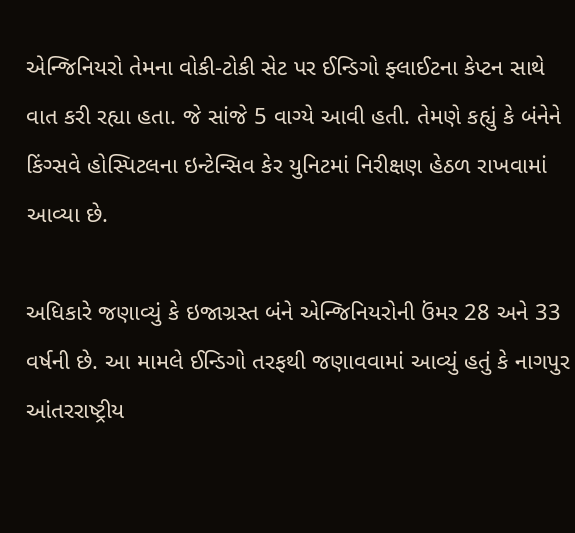એન્જિનિયરો તેમના વોકી-ટોકી સેટ પર ઈન્ડિગો ફ્લાઈટના કેપ્ટન સાથે વાત કરી રહ્યા હતા. જે સાંજે 5 વાગ્યે આવી હતી. તેમણે કહ્યું કે બંનેને કિંગ્સવે હોસ્પિટલના ઇન્ટેન્સિવ કેર યુનિટમાં નિરીક્ષણ હેઠળ રાખવામાં આવ્યા છે.

અધિકારે જણાવ્યું કે ઇજાગ્રસ્ત બંને એન્જિનિયરોની ઉંમર 28 અને 33 વર્ષની છે. આ મામલે ઈન્ડિગો તરફથી જણાવવામાં આવ્યું હતું કે નાગપુર આંતરરાષ્ટ્રીય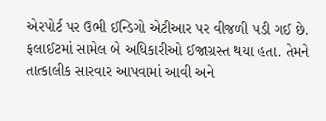એરપોર્ટ પર ઉભી ઈન્ડિગો એટીઆર પર વીજળી પડી ગઈ છે. ફલાઈટમાં સામેલ બે અધિકારીઓ ઈજાગ્રસ્ત થયા હતા. તેમને તાત્કાલીક સારવાર આપવામાં આવી અને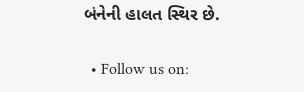બંનેની હાલત સ્થિર છે.


  • Follow us on: